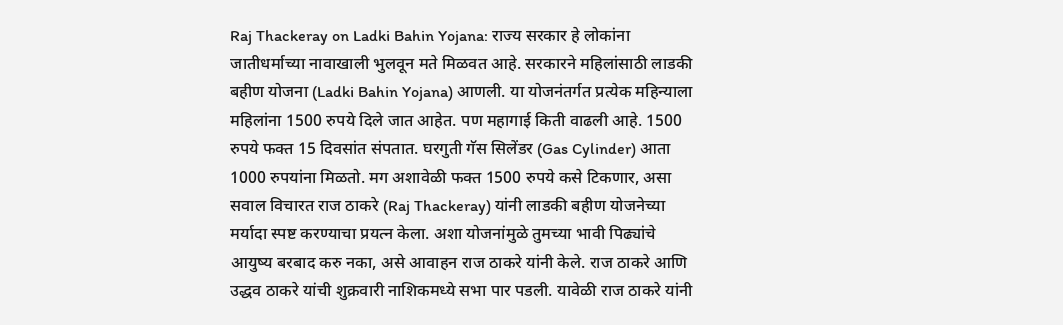Raj Thackeray on Ladki Bahin Yojana: राज्य सरकार हे लोकांना जातीधर्माच्या नावाखाली भुलवून मते मिळवत आहे. सरकारने महिलांसाठी लाडकी बहीण योजना (Ladki Bahin Yojana) आणली. या योजनंतर्गत प्रत्येक महिन्याला महिलांना 1500 रुपये दिले जात आहेत. पण महागाई किती वाढली आहे. 1500 रुपये फक्त 15 दिवसांत संपतात. घरगुती गॅस सिलेंडर (Gas Cylinder) आता 1000 रुपयांना मिळतो. मग अशावेळी फक्त 1500 रुपये कसे टिकणार, असा सवाल विचारत राज ठाकरे (Raj Thackeray) यांनी लाडकी बहीण योजनेच्या मर्यादा स्पष्ट करण्याचा प्रयत्न केला. अशा योजनांमुळे तुमच्या भावी पिढ्यांचे आयुष्य बरबाद करु नका, असे आवाहन राज ठाकरे यांनी केले. राज ठाकरे आणि उद्धव ठाकरे यांची शुक्रवारी नाशिकमध्ये सभा पार पडली. यावेळी राज ठाकरे यांनी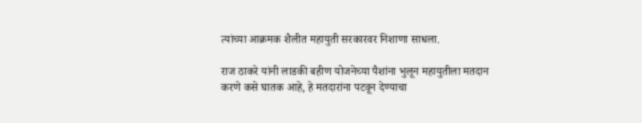त्यांच्या आक्रमक शैलीत महायुती सरकारवर निशाणा साधला.

राज ठाकरे यांनी लाडकी बहीण योजनेच्या पैशांना भुलून महायुतीला मतदान करणे कसे घातक आहे, हे मतदारांना पटवून देण्याचा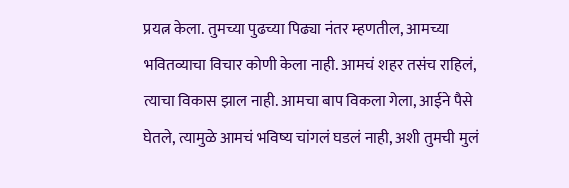प्रयत्न केला. तुमच्या पुढच्या पिढ्या नंतर म्हणतील, आमच्या भवितव्याचा विचार कोणी केला नाही. आमचं शहर तसंच राहिलं, त्याचा विकास झाल नाही. आमचा बाप विकला गेला, आईने पैसे घेतले, त्यामुळे आमचं भविष्य चांगलं घडलं नाही, अशी तुमची मुलं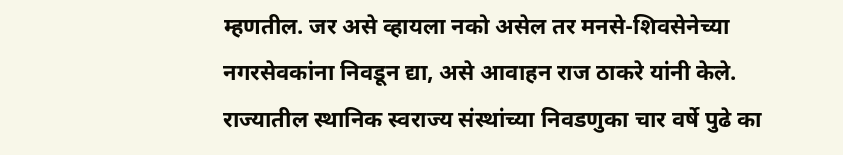म्हणतील. जर असे व्हायला नको असेल तर मनसे-शिवसेनेच्या नगरसेवकांना निवडून द्या, असे आवाहन राज ठाकरे यांनी केले. राज्यातील स्थानिक स्वराज्य संस्थांच्या निवडणुका चार वर्षे पुढे का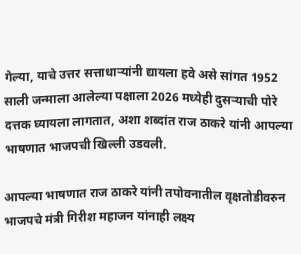गेल्या, याचे उत्तर सत्ताधाऱ्यांनी द्यायला हवे असे सांगत 1952 साली जन्माला आलेल्या पक्षाला 2026 मध्येही दुसऱ्याची पोरे दत्तक घ्यायला लागतात, अशा शब्दांत राज ठाकरे यांनी आपल्या भाषणात भाजपची खिल्ली उडवली.

आपल्या भाषणात राज ठाकरे यांनी तपोवनातील वृक्षतोडीवरुन भाजपचे मंत्री गिरीश महाजन यांनाही लक्ष्य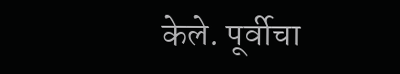केले. पूर्वीचा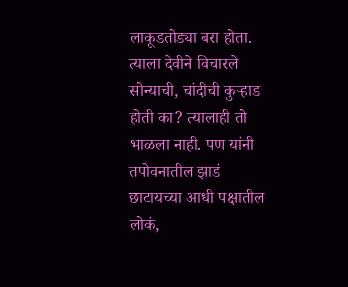लाकूडतोड्या बरा होता. त्याला देवीने विचारले सोन्याची, चांदीची कुऱ्हाड होती का? त्यालाही तो भाळला नाही. पण यांनी तपोवनातील झाडं छाटायच्या आधी पक्षातील लोकं,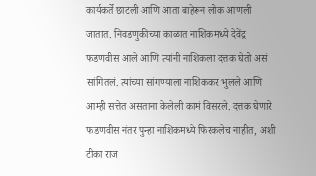कार्यकर्ते छाटली आणि आता बाहेरून लोक आणली जातात. निवडणुकीच्या काळात नाशिकमध्ये देवेंद्र फडणवीस आले आणि त्यांनी नाशिकला दत्तक घेतो असं सांगितलं. त्यांच्या सांगण्याला नाशिककर भुलले आणि आम्ही सत्तेत असताना केलेली कामं विसरले. दत्तक घेणारे फडणवीस नंतर पुन्हा नाशिकमध्ये फिरकलेच नाहीत, अशी टीका राज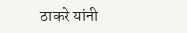ठाकरे यांनी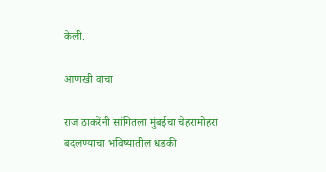केली.

आणखी वाचा

राज ठाकरेंनी सांगितला मुंबईचा चेहरामोहरा बदलण्याचा भविष्यातील धडकी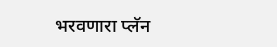भरवणारा प्लॅन